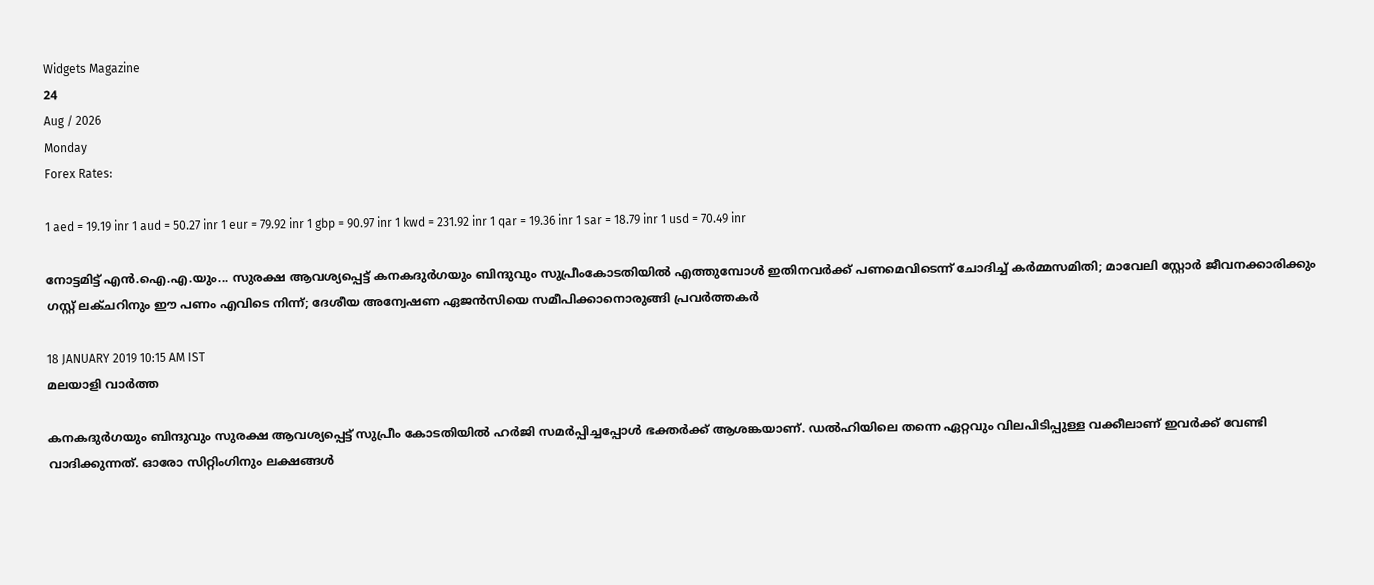Widgets Magazine
24
Aug / 2026
Monday
Forex Rates:

1 aed = 19.19 inr 1 aud = 50.27 inr 1 eur = 79.92 inr 1 gbp = 90.97 inr 1 kwd = 231.92 inr 1 qar = 19.36 inr 1 sar = 18.79 inr 1 usd = 70.49 inr

നോട്ടമിട്ട് എന്‍.ഐ.എ.യും... സുരക്ഷ ആവശ്യപ്പെട്ട് കനകദുര്‍ഗയും ബിന്ദുവും സുപ്രീംകോടതിയില്‍ എത്തുമ്പോള്‍ ഇതിനവര്‍ക്ക് പണമെവിടെന്ന് ചോദിച്ച് കര്‍മ്മസമിതി; മാവേലി സ്റ്റോര്‍ ജീവനക്കാരിക്കും ഗസ്റ്റ് ലക്ചറിനും ഈ പണം എവിടെ നിന്ന്; ദേശീയ അന്വേഷണ ഏജന്‍സിയെ സമീപിക്കാനൊരുങ്ങി പ്രവര്‍ത്തകര്‍

18 JANUARY 2019 10:15 AM IST
മലയാളി വാര്‍ത്ത

കനകദുര്‍ഗയും ബിന്ദുവും സുരക്ഷ ആവശ്യപ്പെട്ട് സുപ്രീം കോടതിയില്‍ ഹര്‍ജി സമര്‍പ്പിച്ചപ്പോള്‍ ഭക്തര്‍ക്ക് ആശങ്കയാണ്. ഡല്‍ഹിയിലെ തന്നെ ഏറ്റവും വിലപിടിപ്പുള്ള വക്കീലാണ് ഇവര്‍ക്ക് വേണ്ടി വാദിക്കുന്നത്. ഓരോ സിറ്റിംഗിനും ലക്ഷങ്ങള്‍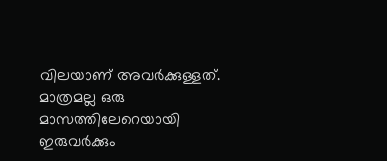വിലയാണ് അവര്‍ക്കുള്ളത്. മാത്രമല്ല ഒരു മാസത്തിലേറെയായി ഇരുവര്‍ക്കും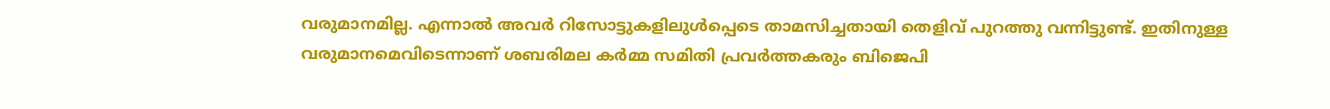വരുമാനമില്ല. എന്നാല്‍ അവര്‍ റിസോട്ടുകളിലുള്‍പ്പെടെ താമസിച്ചതായി തെളിവ് പുറത്തു വന്നിട്ടുണ്ട്. ഇതിനുള്ള വരുമാനമെവിടെന്നാണ് ശബരിമല കര്‍മ്മ സമിതി പ്രവര്‍ത്തകരും ബിജെപി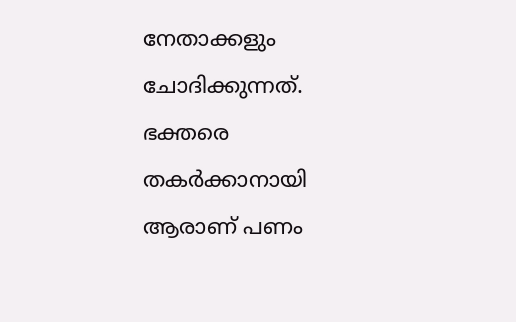നേതാക്കളും ചോദിക്കുന്നത്. ഭക്തരെ തകര്‍ക്കാനായി ആരാണ് പണം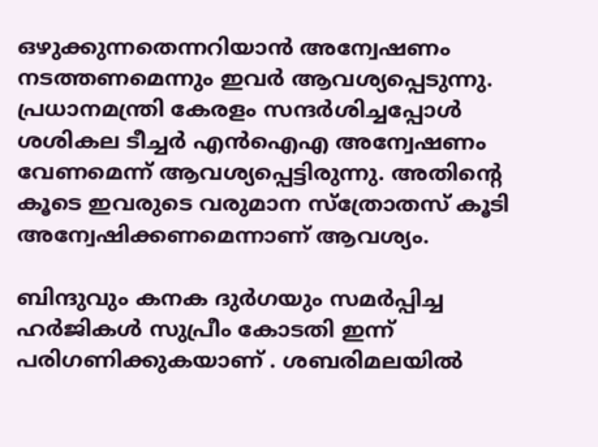ഒഴുക്കുന്നതെന്നറിയാന്‍ അന്വേഷണം നടത്തണമെന്നും ഇവര്‍ ആവശ്യപ്പെടുന്നു. പ്രധാനമന്ത്രി കേരളം സന്ദര്‍ശിച്ചപ്പോള്‍ ശശികല ടീച്ചര്‍ എന്‍ഐഎ അന്വേഷണം വേണമെന്ന് ആവശ്യപ്പെട്ടിരുന്നു. അതിന്റെ കൂടെ ഇവരുടെ വരുമാന സ്‌ത്രോതസ് കൂടി അന്വേഷിക്കണമെന്നാണ് ആവശ്യം.

ബിന്ദുവും കനക ദുര്‍ഗയും സമര്‍പ്പിച്ച ഹര്‍ജികള്‍ സുപ്രീം കോടതി ഇന്ന് പരിഗണിക്കുകയാണ് . ശബരിമലയില്‍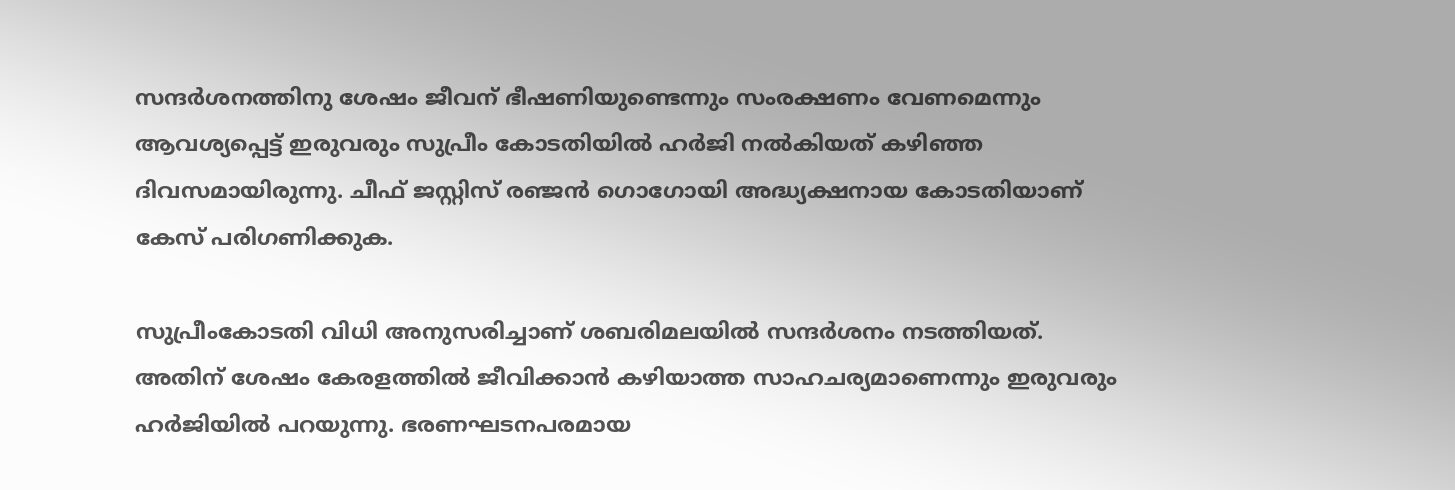സന്ദര്‍ശനത്തിനു ശേഷം ജീവന് ഭീഷണിയുണ്ടെന്നും സംരക്ഷണം വേണമെന്നും ആവശ്യപ്പെട്ട് ഇരുവരും സുപ്രീം കോടതിയില്‍ ഹര്‍ജി നല്‍കിയത് കഴിഞ്ഞ ദിവസമായിരുന്നു. ചീഫ് ജസ്റ്റിസ് രഞ്ജന്‍ ഗൊഗോയി അദ്ധ്യക്ഷനായ കോടതിയാണ് കേസ് പരിഗണിക്കുക.

സുപ്രീംകോടതി വിധി അനുസരിച്ചാണ് ശബരിമലയില്‍ സന്ദര്‍ശനം നടത്തിയത്. അതിന് ശേഷം കേരളത്തില്‍ ജീവിക്കാന്‍ കഴിയാത്ത സാഹചര്യമാണെന്നും ഇരുവരും ഹര്‍ജിയില്‍ പറയുന്നു. ഭരണഘടനപരമായ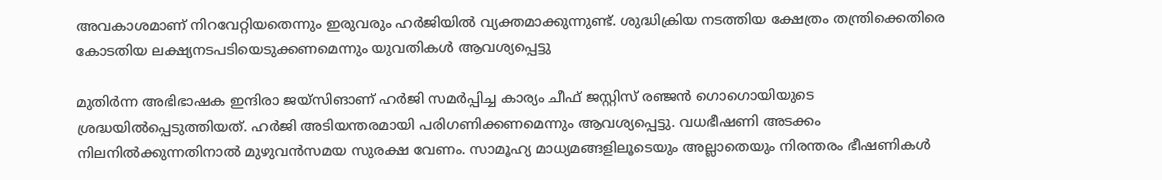അവകാശമാണ് നിറവേറ്റിയതെന്നും ഇരുവരും ഹര്‍ജിയില്‍ വ്യക്തമാക്കുന്നുണ്ട്. ശുദ്ധിക്രിയ നടത്തിയ ക്ഷേത്രം തന്ത്രിക്കെതിരെ കോടതിയ ലക്ഷ്യനടപടിയെടുക്കണമെന്നും യുവതികള്‍ ആവശ്യപ്പെട്ടു

മുതിര്‍ന്ന അഭിഭാഷക ഇന്ദിരാ ജയ്‌സിങാണ് ഹര്‍ജി സമര്‍പ്പിച്ച കാര്യം ചീഫ് ജസ്റ്റിസ് രഞ്ജന്‍ ഗൊഗൊയിയുടെ ശ്രദ്ധയില്‍പ്പെടുത്തിയത്. ഹര്‍ജി അടിയന്തരമായി പരിഗണിക്കണമെന്നും ആവശ്യപ്പെട്ടു. വധഭീഷണി അടക്കം നിലനില്‍ക്കുന്നതിനാല്‍ മുഴുവന്‍സമയ സുരക്ഷ വേണം. സാമൂഹ്യ മാധ്യമങ്ങളിലൂടെയും അല്ലാതെയും നിരന്തരം ഭീഷണികള്‍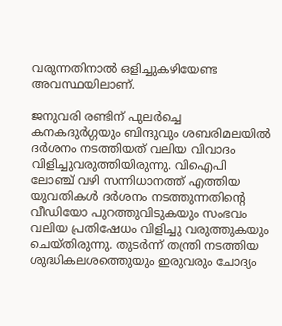വരുന്നതിനാല്‍ ഒളിച്ചുകഴിയേണ്ട അവസ്ഥയിലാണ്.

ജനുവരി രണ്ടിന് പുലര്‍ച്ചെ കനകദുര്‍ഗ്ഗയും ബിന്ദുവും ശബരിമലയില്‍ ദര്‍ശനം നടത്തിയത് വലിയ വിവാദം വിളിച്ചുവരുത്തിയിരുന്നു. വിഐപി ലോഞ്ച് വഴി സന്നിധാനത്ത് എത്തിയ യുവതികള്‍ ദര്‍ശനം നടത്തുന്നതിന്റെ വീഡിയോ പുറത്തുവിടുകയും സംഭവം വലിയ പ്രതിഷേധം വിളിച്ചു വരുത്തുകയും ചെയ്തിരുന്നു. തുടര്‍ന്ന് തന്ത്രി നടത്തിയ ശുദ്ധികലശത്തെുയും ഇരുവരും ചോദ്യം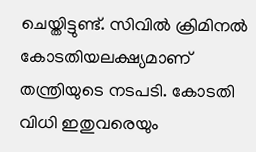ചെയ്തിട്ടുണ്ട്. സിവില്‍ ക്രിമിനല്‍ കോടതിയലക്ഷ്യമാണ് തന്ത്രിയുടെ നടപടി. കോടതി വിധി ഇതുവരെയും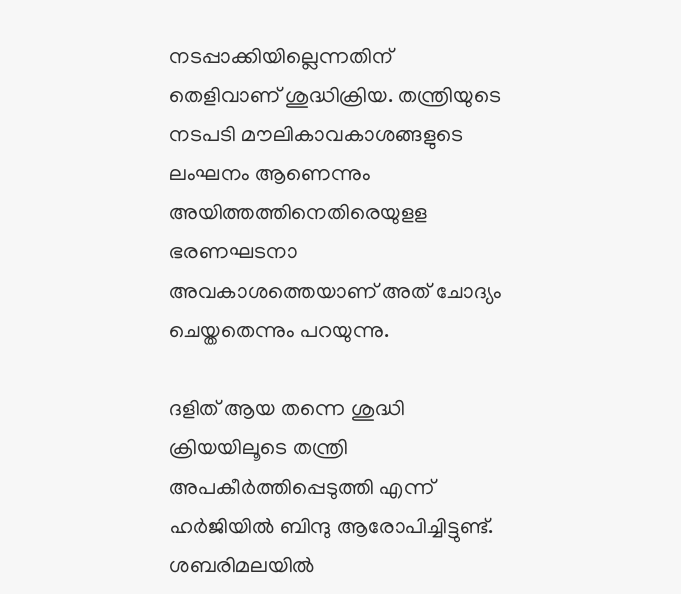നടപ്പാക്കിയില്ലെന്നതിന് തെളിവാണ് ശുദ്ധിക്രിയ. തന്ത്രിയുടെ നടപടി മൗലികാവകാശങ്ങളുടെ ലംഘനം ആണെന്നും അയിത്തത്തിനെതിരെയുളള ഭരണഘടനാ അവകാശത്തെയാണ് അത് ചോദ്യം ചെയ്തതെന്നും പറയുന്നു.

ദളിത് ആയ തന്നെ ശുദ്ധി ക്രിയയിലൂടെ തന്ത്രി അപകീര്‍ത്തിപ്പെടുത്തി എന്ന് ഹര്‍ജിയില്‍ ബിന്ദു ആരോപിച്ചിട്ടുണ്ട്. ശബരിമലയില്‍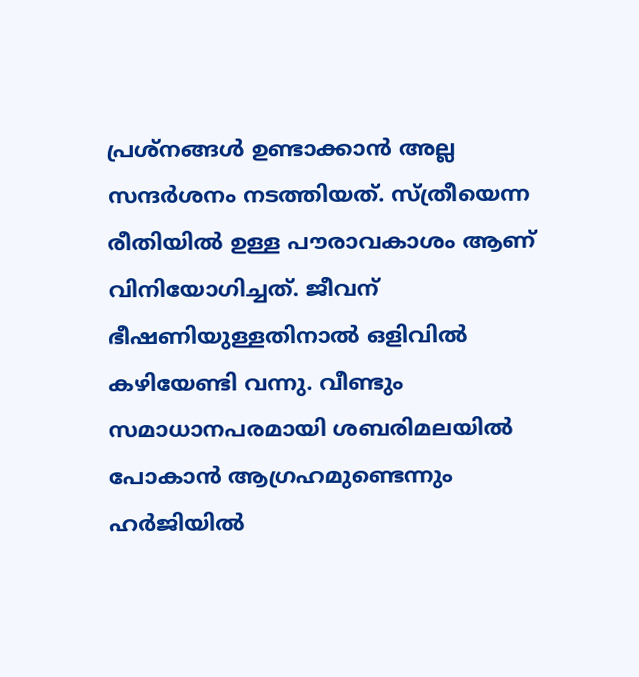പ്രശ്‌നങ്ങള്‍ ഉണ്ടാക്കാന്‍ അല്ല സന്ദര്‍ശനം നടത്തിയത്. സ്ത്രീയെന്ന രീതിയില്‍ ഉള്ള പൗരാവകാശം ആണ് വിനിയോഗിച്ചത്. ജീവന് ഭീഷണിയുള്ളതിനാല്‍ ഒളിവില്‍ കഴിയേണ്ടി വന്നു. വീണ്ടും സമാധാനപരമായി ശബരിമലയില്‍ പോകാന്‍ ആഗ്രഹമുണ്ടെന്നും ഹര്‍ജിയില്‍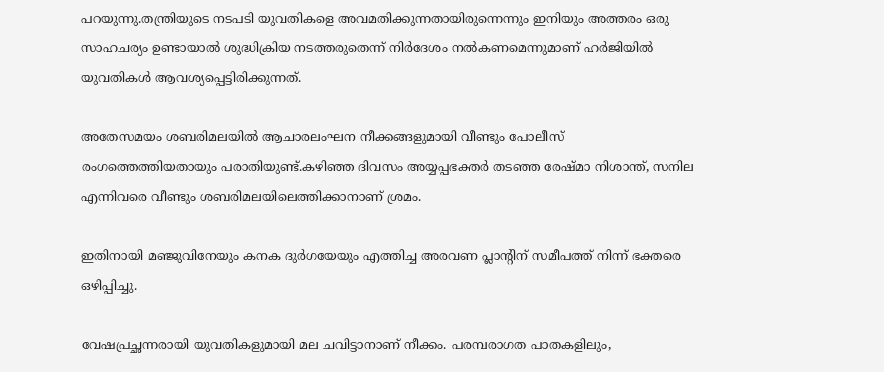പറയുന്നു.തന്ത്രിയുടെ നടപടി യുവതികളെ അവമതിക്കുന്നതായിരുന്നെന്നും ഇനിയും അത്തരം ഒരു സാഹചര്യം ഉണ്ടായാല്‍ ശുദ്ധിക്രിയ നടത്തരുതെന്ന് നിര്‍ദേശം നല്‍കണമെന്നുമാണ് ഹര്‍ജിയില്‍ യുവതികള്‍ ആവശ്യപ്പെട്ടിരിക്കുന്നത്.

അതേസമയം ശബരിമലയില്‍ ആചാരലംഘന നീക്കങ്ങളുമായി വീണ്ടും പോലീസ് രംഗത്തെത്തിയതായും പരാതിയുണ്ട്.കഴിഞ്ഞ ദിവസം അയ്യപ്പഭക്തര്‍ തടഞ്ഞ രേഷ്മാ നിശാന്ത്, സനില എന്നിവരെ വീണ്ടും ശബരിമലയിലെത്തിക്കാനാണ് ശ്രമം.

ഇതിനായി മഞ്ജുവിനേയും കനക ദുര്‍ഗയേയും എത്തിച്ച അരവണ പ്ലാന്റിന് സമീപത്ത് നിന്ന് ഭക്തരെ ഒഴിപ്പിച്ചു.

വേഷപ്രച്ഛന്നരായി യുവതികളുമായി മല ചവിട്ടാനാണ് നീക്കം. പരമ്പരാഗത പാതകളിലും,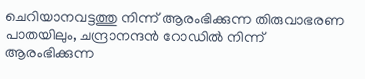ചെറിയാനവട്ടത്തു നിന്ന് ആരംഭിക്കുന്ന തിരുവാഭരണ പാതയിലും, ചന്ദ്രാനന്ദന്‍ റോഡില്‍ നിന്ന് ആരംഭിക്കുന്ന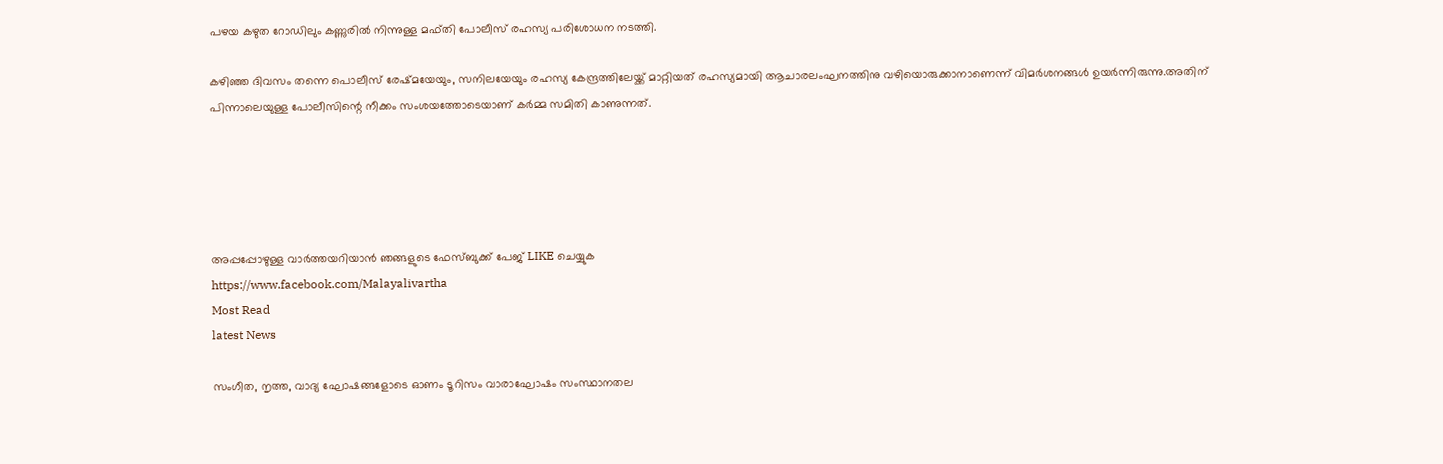പഴയ കഴുത റോഡിലും കണ്ണുരില്‍ നിന്നുള്ള മഫ്തി പോലീസ് രഹസ്യ പരിശോധന നടത്തി.

കഴിഞ്ഞ ദിവസം തന്നെ പൊലീസ് രേഷ്മയേയും, സനിലയേയും രഹസ്യ കേന്ദ്രത്തിലേയ്ക്ക് മാറ്റിയത് രഹസ്യമായി ആചാരലംഘനത്തിനു വഴിയൊരുക്കാനാണെന്ന് വിമര്‍ശനങ്ങള്‍ ഉയര്‍ന്നിരുന്നു.അതിന് പിന്നാലെയുള്ള പോലീസിന്റെ നീക്കം സംശയത്തോടെയാണ് കര്‍മ്മ സമിതി കാണുന്നത്.





അപ്പപ്പോഴുള്ള വാര്‍ത്തയറിയാന്‍ ഞങ്ങളുടെ ഫേസ്‌ബുക്ക്‌ പേജ് LIKE ചെയ്യുക
https://www.facebook.com/Malayalivartha
Most Read
latest News

സംഗീത, നൃത്ത, വാദ്യ ഘോഷങ്ങളോടെ ഓണം ടൂറിസം വാരാഘോഷം സംസ്ഥാനതല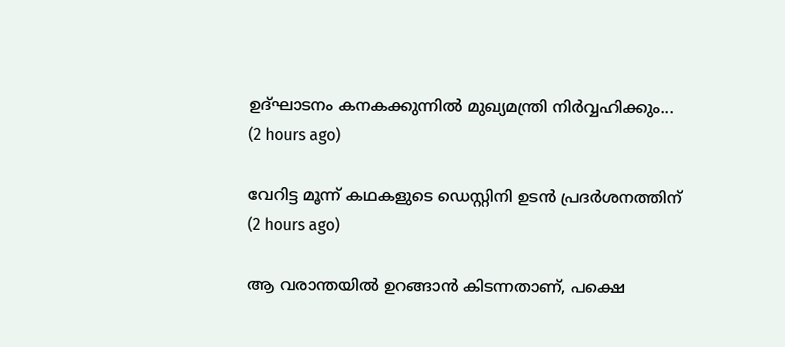ഉദ്ഘാടനം കനകക്കുന്നില്‍ മുഖ്യമന്ത്രി നിര്‍വ്വഹിക്കും...  (2 hours ago)

വേറിട്ട മൂന്ന് കഥകളുടെ ഡെസ്റ്റിനി ഉടന്‍ പ്രദര്‍ശനത്തിന്  (2 hours ago)

ആ വരാന്തയിൽ ഉറങ്ങാൻ കിടന്നതാണ്, പക്ഷെ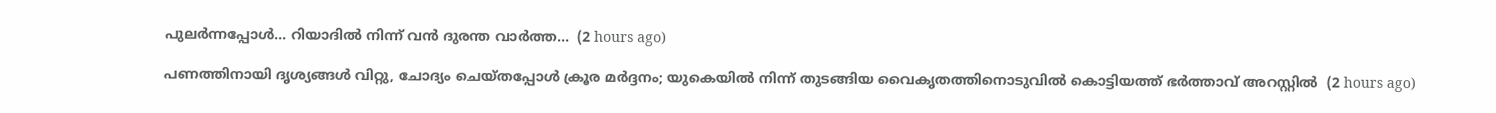പുലർന്നപ്പോൾ... റിയാദിൽ നിന്ന് വൻ ദുരന്ത വാർത്ത...  (2 hours ago)

പണത്തിനായി ദൃശ്യങ്ങൾ വിറ്റു, ചോദ്യം ചെയ്തപ്പോൾ ക്രൂര മർദ്ദനം; യുകെയിൽ നിന്ന് തുടങ്ങിയ വൈകൃതത്തിനൊടുവിൽ കൊട്ടിയത്ത് ഭർത്താവ് അറസ്റ്റിൽ  (2 hours ago)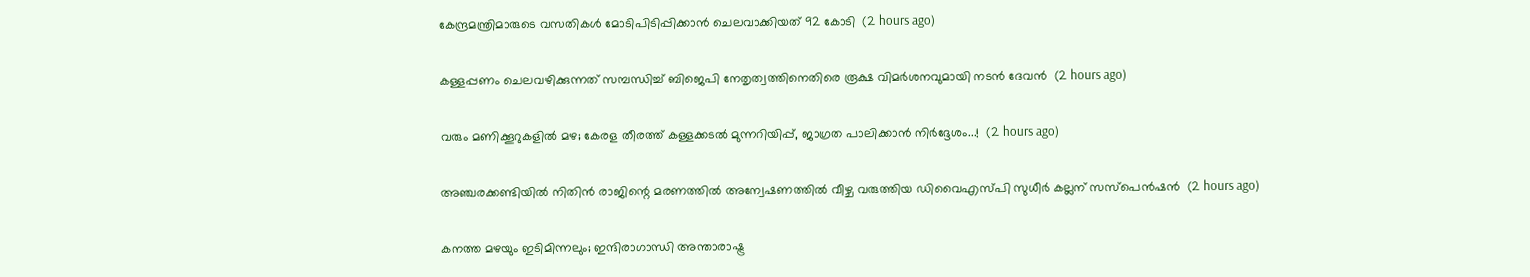കേന്ദ്രമന്ത്രിമാരുടെ വസതികള്‍ മോടിപിടിപ്പിക്കാന്‍ ചെലവാക്കിയത് 92 കോടി  (2 hours ago)

കള്ളപ്പണം ചെലവഴിക്കുന്നത് സമ്പന്ധിച്ച് ബിജെപി നേതൃത്വത്തിനെതിരെ രൂക്ഷ വിമര്‍ശനവുമായി നടന്‍ ദേവന്‍  (2 hours ago)

വരും മണിക്കൂറുകളിൽ മഴ; കേരള തീരത്ത് കള്ളക്കടൽ മുന്നറിയിപ്പ്, ജാഗ്രത പാലിക്കാൻ നിർദ്ദേശം...!  (2 hours ago)

അഞ്ചരക്കണ്ടിയില്‍ നിതിന്‍ രാജിന്റെ മരണത്തില്‍ അന്വേഷണത്തില്‍ വീഴ്ച വരുത്തിയ ഡിവൈഎസ്പി സുധീര്‍ കല്ലന് സസ്‌പെന്‍ഷന്‍  (2 hours ago)

കനത്ത മഴയും ഇടിമിന്നലും; ഇന്ദിരാഗാന്ധി അന്താരാഷ്ട്ര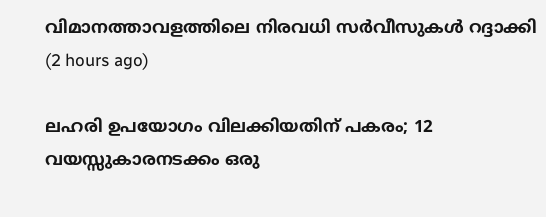വിമാനത്താവളത്തിലെ നിരവധി സര്‍വീസുകള്‍ റദ്ദാക്കി  (2 hours ago)

ലഹരി ഉപയോഗം വിലക്കിയതിന് പകരം; 12 വയസ്സുകാരനടക്കം ഒരു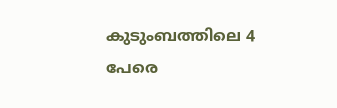കുടുംബത്തിലെ 4 പേരെ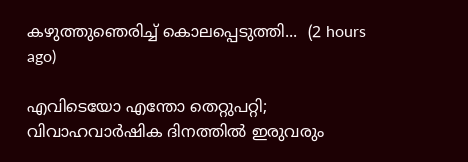കഴുത്തുഞെരിച്ച് കൊലപ്പെടുത്തി...  (2 hours ago)

എവിടെയോ എന്തോ തെറ്റുപറ്റി; വിവാഹവാര്‍ഷിക ദിനത്തില്‍ ഇരുവരും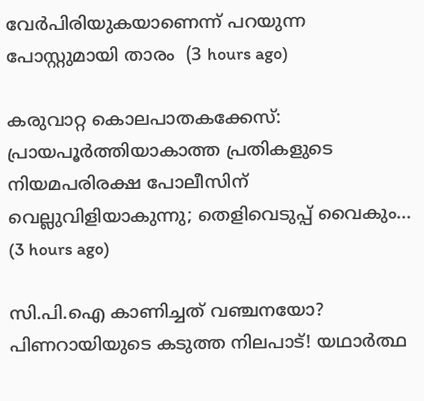വേര്‍പിരിയുകയാണെന്ന് പറയുന്ന പോസ്റ്റുമായി താരം  (3 hours ago)

കരുവാറ്റ കൊലപാതകക്കേസ്: പ്രായപൂർത്തിയാകാത്ത പ്രതികളുടെ നിയമപരിരക്ഷ പോലീസിന് വെല്ലുവിളിയാകുന്നു; തെളിവെടുപ്പ് വൈകും...  (3 hours ago)

സി.പി.ഐ കാണിച്ചത് വഞ്ചനയോ? പിണറായിയുടെ കടുത്ത നിലപാട്! യഥാർത്ഥ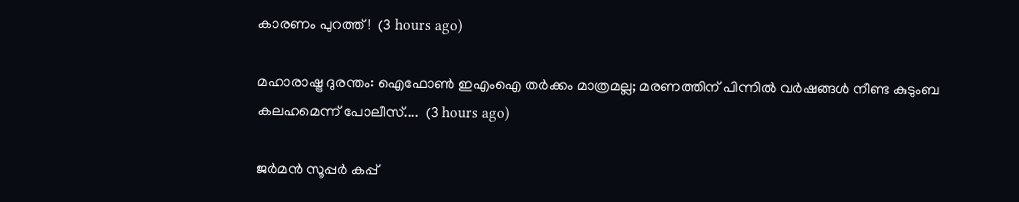കാരണം പുറത്ത്!  (3 hours ago)

മഹാരാഷ്ട്ര ദുരന്തം: ഐഫോൺ ഇഎംഐ തർക്കം മാത്രമല്ല; മരണത്തിന് പിന്നിൽ വർഷങ്ങൾ നീണ്ട കുടുംബ കലഹമെന്ന് പോലീസ്....  (3 hours ago)

ജർമൻ സൂപ്പർ കപ്പ്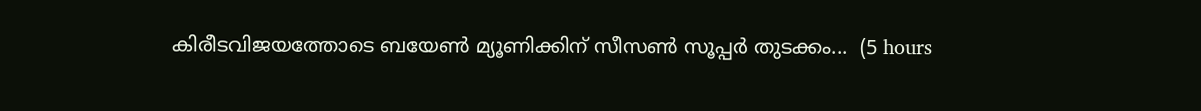കിരീടവിജയത്തോടെ ബയേൺ മ്യൂണിക്കിന് സീസൺ സൂപ്പർ തുടക്കം...  (5 hours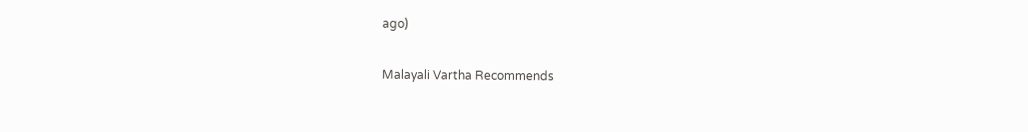ago)

Malayali Vartha Recommends